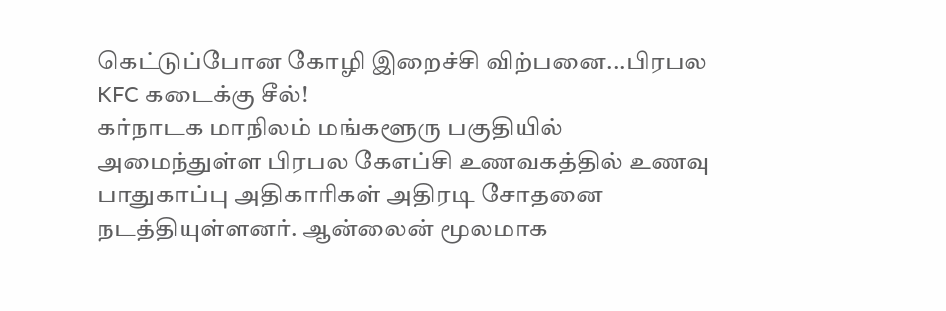கெட்டுப்போன கோழி இறைச்சி விற்பனை...பிரபல KFC கடைக்கு சீல்!
கர்நாடக மாநிலம் மங்களூரு பகுதியில் அமைந்துள்ள பிரபல கேஎப்சி உணவகத்தில் உணவு பாதுகாப்பு அதிகாரிகள் அதிரடி சோதனை நடத்தியுள்ளனர். ஆன்லைன் மூலமாக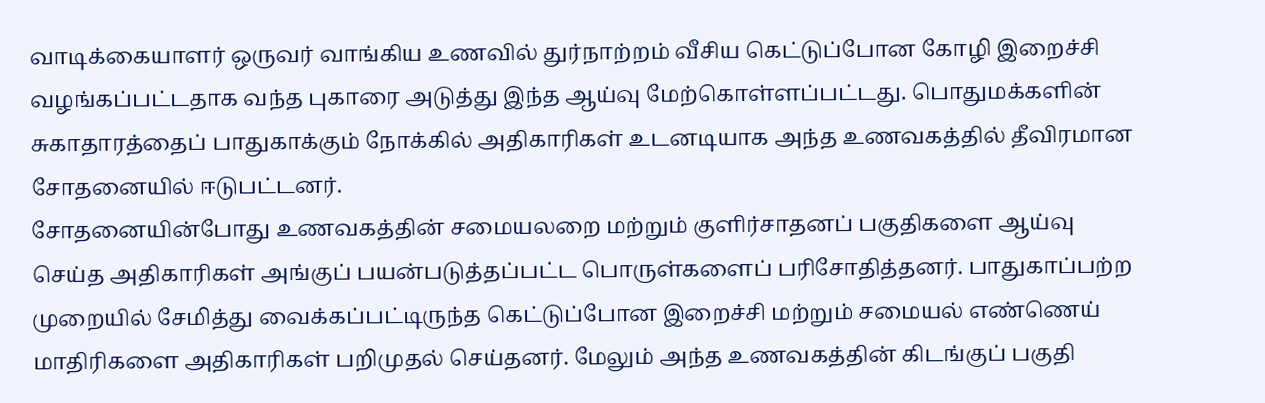வாடிக்கையாளர் ஒருவர் வாங்கிய உணவில் துர்நாற்றம் வீசிய கெட்டுப்போன கோழி இறைச்சி வழங்கப்பட்டதாக வந்த புகாரை அடுத்து இந்த ஆய்வு மேற்கொள்ளப்பட்டது. பொதுமக்களின் சுகாதாரத்தைப் பாதுகாக்கும் நோக்கில் அதிகாரிகள் உடனடியாக அந்த உணவகத்தில் தீவிரமான சோதனையில் ஈடுபட்டனர்.
சோதனையின்போது உணவகத்தின் சமையலறை மற்றும் குளிர்சாதனப் பகுதிகளை ஆய்வு செய்த அதிகாரிகள் அங்குப் பயன்படுத்தப்பட்ட பொருள்களைப் பரிசோதித்தனர். பாதுகாப்பற்ற முறையில் சேமித்து வைக்கப்பட்டிருந்த கெட்டுப்போன இறைச்சி மற்றும் சமையல் எண்ணெய் மாதிரிகளை அதிகாரிகள் பறிமுதல் செய்தனர். மேலும் அந்த உணவகத்தின் கிடங்குப் பகுதி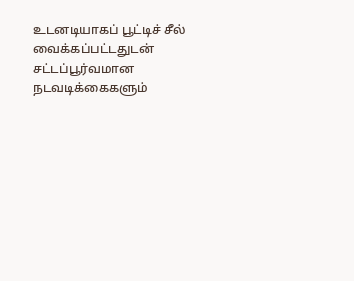உடனடியாகப் பூட்டிச் சீல் வைக்கப்பட்டதுடன் சட்டப்பூர்வமான நடவடிக்கைகளும்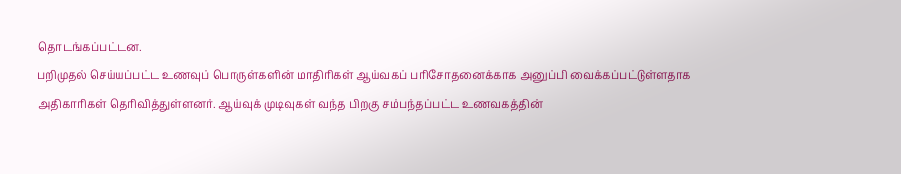தொடங்கப்பட்டன.
பறிமுதல் செய்யப்பட்ட உணவுப் பொருள்களின் மாதிரிகள் ஆய்வகப் பரிசோதனைக்காக அனுப்பி வைக்கப்பட்டுள்ளதாக அதிகாரிகள் தெரிவித்துள்ளனர். ஆய்வுக் முடிவுகள் வந்த பிறகு சம்பந்தப்பட்ட உணவகத்தின்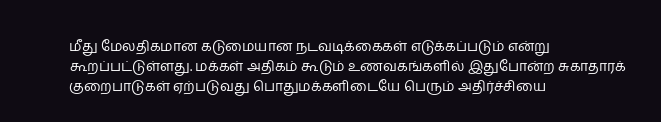மீது மேலதிகமான கடுமையான நடவடிக்கைகள் எடுக்கப்படும் என்று கூறப்பட்டுள்ளது. மக்கள் அதிகம் கூடும் உணவகங்களில் இதுபோன்ற சுகாதாரக் குறைபாடுகள் ஏற்படுவது பொதுமக்களிடையே பெரும் அதிர்ச்சியை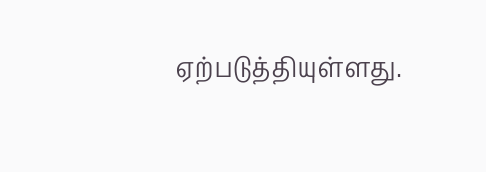ஏற்படுத்தியுள்ளது.